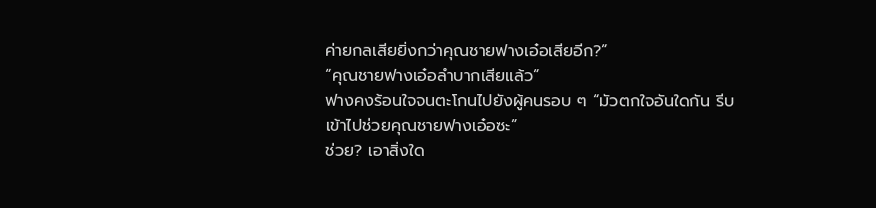ค่ายกลเสียยิ่งกว่าคุณชายฟางเอ๋อเสียอีก?”
“คุณชายฟางเอ๋อลำบากเสียแล้ว”
ฟางคงร้อนใจจนตะโกนไปยังผู้คนรอบ ๆ “มัวตกใจอันใดกัน รีบเข้าไปช่วยคุณชายฟางเอ๋อซะ”
ช่วย? เอาสิ่งใด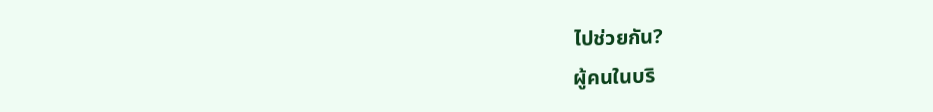ไปช่วยกัน?
ผู้คนในบริ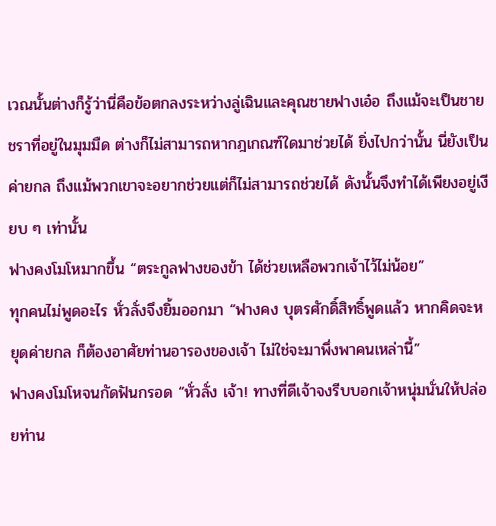เวณนั้นต่างก็รู้ว่านี่คือข้อตกลงระหว่างลู่เฉินและคุณชายฟางเอ๋อ ถึงแม้จะเป็นชายชราที่อยู่ในมุมมืด ต่างก็ไม่สามารถหากฎเกณฑ์ใดมาช่วยได้ ยิ่งไปกว่านั้น นี่ยังเป็นค่ายกล ถึงแม้พวกเขาจะอยากช่วยแต่ก็ไม่สามารถช่วยได้ ดังนั้นจึงทำได้เพียงอยู่เงียบ ๆ เท่านั้น
ฟางคงโมโหมากขึ้น “ตระกูลฟางของข้า ได้ช่วยเหลือพวกเจ้าไว้ไม่น้อย”
ทุกคนไม่พูดอะไร หั่วลั่งจึงยิ้มออกมา “ฟางคง บุตรศักดิ์สิทธิ์พูดแล้ว หากคิดจะหยุดค่ายกล ก็ต้องอาศัยท่านอารองของเจ้า ไม่ใช่จะมาพึ่งพาคนเหล่านี้”
ฟางคงโมโหจนกัดฟันกรอด “หั่วลั่ง เจ้า! ทางที่ดีเจ้าจงรีบบอกเจ้าหนุ่มนั่นให้ปล่อยท่าน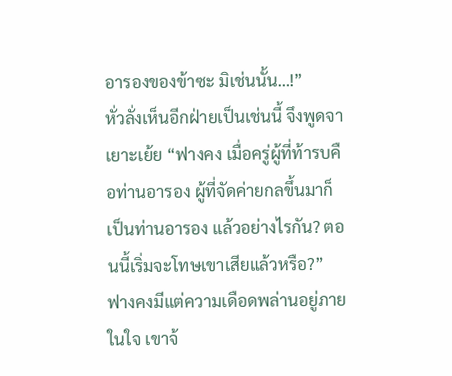อารองของข้าซะ มิเช่นนั้น…!”
หั่วลั่งเห็นอีกฝ่ายเป็นเช่นนี้ จึงพูดจาเยาะเย้ย “ฟางคง เมื่อครู่ผู้ที่ท้ารบคือท่านอารอง ผู้ที่จัดค่ายกลขึ้นมาก็เป็นท่านอารอง แล้วอย่างไรกัน? ตอนนี้เริ่มจะโทษเขาเสียแล้วหรือ?”
ฟางคงมีแต่ความเดือดพล่านอยู่ภายในใจ เขาจ้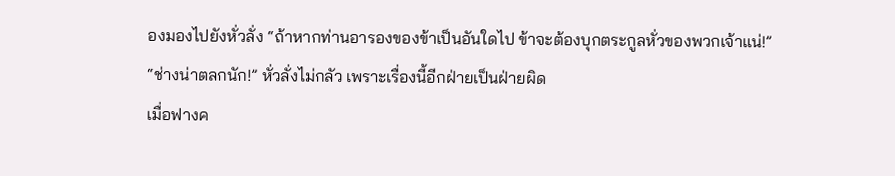องมองไปยังหั่วลั่ง “ถ้าหากท่านอารองของข้าเป็นอันใดไป ข้าจะต้องบุกตระกูลหั่วของพวกเจ้าแน่!”
“ช่างน่าตลกนัก!” หั่วลั่งไม่กลัว เพราะเรื่องนี้อีกฝ่ายเป็นฝ่ายผิด
เมื่อฟางค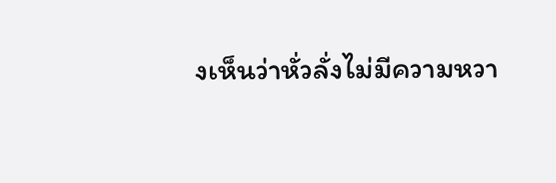งเห็นว่าหั่วลั่งไม่มีความหวา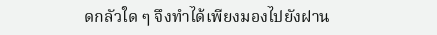ดกลัวใด ๆ จึงทำได้เพียงมองไปยังฝาน